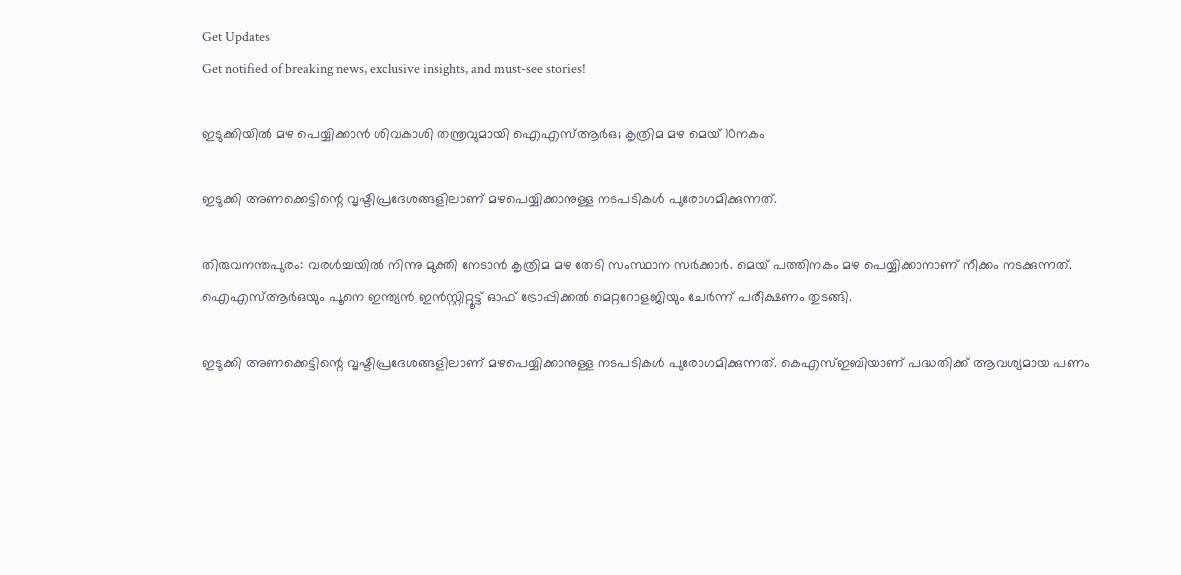Get Updates
Get notified of breaking news, exclusive insights, and must-see stories!

ഇടുക്കിയില്‍ മഴ പെയ്യിക്കാന്‍ ശിവകാശി തന്ത്രവുമായി ഐഎസ്ആര്‍ഒ; കൃത്രിമ മഴ മെയ് 10നകം

ഇടുക്കി അണക്കെട്ടിന്റെ വൃഷ്ടിപ്രദേശങ്ങളിലാണ് മഴപെയ്യിക്കാനുള്ള നടപടികള്‍ പുരോഗമിക്കുന്നത്.

തിരുവനന്തപുരം: വരള്‍ച്ചയില്‍ നിന്നു മുക്തി നേടാന്‍ കൃത്രിമ മഴ തേടി സംസ്ഥാന സര്‍ക്കാര്‍. മെയ് പത്തിനകം മഴ പെയ്യിക്കാനാണ് നീക്കം നടക്കുന്നത്. ഐഎസ്ആര്‍ഒയും പൂനെ ഇന്ത്യന്‍ ഇന്‍സ്റ്റിറ്റൂട്ട് ഓഫ് ട്രോപ്പിക്കല്‍ മെറ്ററോളജിയും ചേര്‍ന്ന് പരീക്ഷണം തുടങ്ങി.

ഇടുക്കി അണക്കെട്ടിന്റെ വൃഷ്ടിപ്രദേശങ്ങളിലാണ് മഴപെയ്യിക്കാനുള്ള നടപടികള്‍ പുരോഗമിക്കുന്നത്. കെഎസ്ഇബിയാണ് പദ്ധതിക്ക് ആവശ്യമായ പണം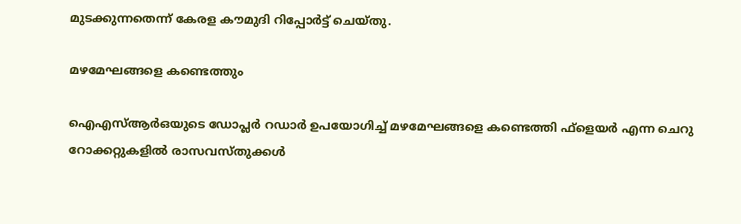മുടക്കുന്നതെന്ന് കേരള കൗമുദി റിപ്പോര്‍ട്ട് ചെയ്തു.

മഴമേഘങ്ങളെ കണ്ടെത്തും

ഐഎസ്ആര്‍ഒയുടെ ഡോപ്ലര്‍ റഡാര്‍ ഉപയോഗിച്ച് മഴമേഘങ്ങളെ കണ്ടെത്തി ഫ്‌ളെയര്‍ എന്ന ചെറു റോക്കറ്റുകളില്‍ രാസവസ്തുക്കള്‍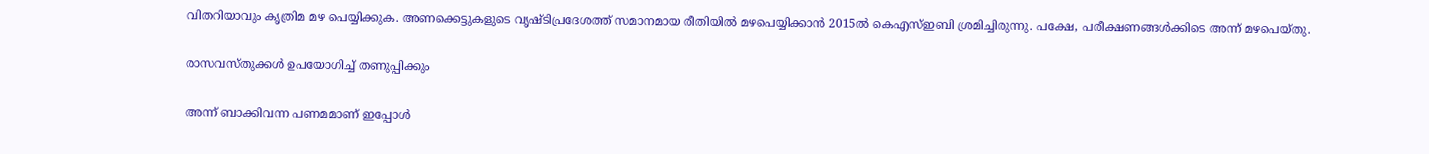വിതറിയാവും കൃത്രിമ മഴ പെയ്യിക്കുക. അണക്കെട്ടുകളുടെ വൃഷ്ടിപ്രദേശത്ത് സമാനമായ രീതിയില്‍ മഴപെയ്യിക്കാന്‍ 2015ല്‍ കെഎസ്ഇബി ശ്രമിച്ചിരുന്നു. പക്ഷേ, പരീക്ഷണങ്ങള്‍ക്കിടെ അന്ന് മഴപെയ്തു.

രാസവസ്തുക്കള്‍ ഉപയോഗിച്ച് തണുപ്പിക്കും

അന്ന് ബാക്കിവന്ന പണമമാണ് ഇപ്പോള്‍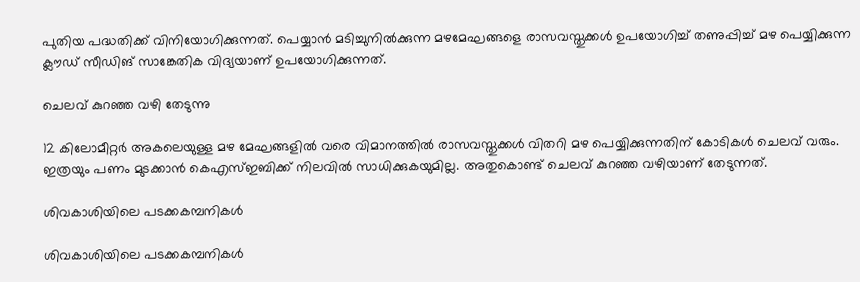പുതിയ പദ്ധതിക്ക് വിനിയോഗിക്കുന്നത്. പെയ്യാന്‍ മടിച്ചുനില്‍ക്കുന്ന മഴമേഘങ്ങളെ രാസവസ്തുക്കള്‍ ഉപയോഗിച്ച് തണുപ്പിച്ച് മഴ പെയ്യിക്കുന്ന ക്ലൗഡ് സീഡിങ് സാങ്കേതിക വിദ്യയാണ് ഉപയോഗിക്കുന്നത്.

ചെലവ് കുറഞ്ഞ വഴി തേടുന്നു

12 കിലോമീറ്റര്‍ അകലെയുള്ള മഴ മേഘങ്ങളില്‍ വരെ വിമാനത്തില്‍ രാസവസ്തുക്കള്‍ വിതറി മഴ പെയ്യിക്കുന്നതിന് കോടികള്‍ ചെലവ് വരും. ഇത്രയും പണം മുടക്കാന്‍ കെഎസ്ഇബിക്ക് നിലവില്‍ സാധിക്കുകയുമില്ല. അതുകൊണ്ട് ചെലവ് കുറഞ്ഞ വഴിയാണ് തേടുന്നത്.

ശിവകാശിയിലെ പടക്കകമ്പനികള്‍

ശിവകാശിയിലെ പടക്കകമ്പനികള്‍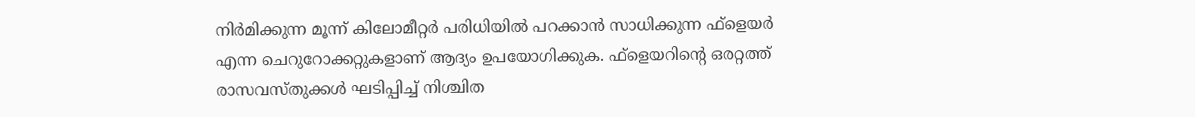നിര്‍മിക്കുന്ന മൂന്ന് കിലോമീറ്റര്‍ പരിധിയില്‍ പറക്കാന്‍ സാധിക്കുന്ന ഫ്‌ളെയര്‍ എന്ന ചെറുറോക്കറ്റുകളാണ് ആദ്യം ഉപയോഗിക്കുക. ഫ്‌ളെയറിന്റെ ഒരറ്റത്ത് രാസവസ്തുക്കള്‍ ഘടിപ്പിച്ച് നിശ്ചിത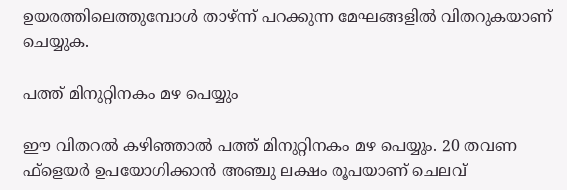ഉയരത്തിലെത്തുമ്പോള്‍ താഴ്ന്ന് പറക്കുന്ന മേഘങ്ങളില്‍ വിതറുകയാണ് ചെയ്യുക.

പത്ത് മിനുറ്റിനകം മഴ പെയ്യും

ഈ വിതറല്‍ കഴിഞ്ഞാല്‍ പത്ത് മിനുറ്റിനകം മഴ പെയ്യും. 20 തവണ ഫ്‌ളെയര്‍ ഉപയോഗിക്കാന്‍ അഞ്ചു ലക്ഷം രൂപയാണ് ചെലവ്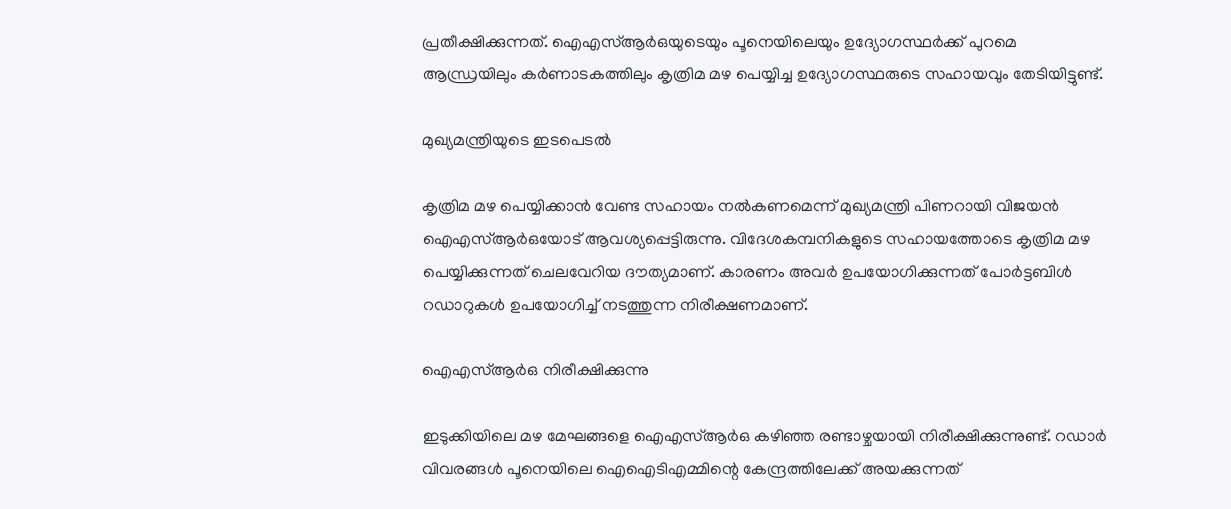പ്രതീക്ഷിക്കുന്നത്. ഐഎസ്ആര്‍ഒയുടെയും പൂനെയിലെയും ഉദ്യോഗസ്ഥര്‍ക്ക് പുറമെ ആന്ധ്രയിലും കര്‍ണാടകത്തിലും കൃത്രിമ മഴ പെയ്യിച്ച ഉദ്യോഗസ്ഥരുടെ സഹായവും തേടിയിട്ടുണ്ട്.

മുഖ്യമന്ത്രിയുടെ ഇടപെടല്‍

കൃത്രിമ മഴ പെയ്യിക്കാന്‍ വേണ്ട സഹായം നല്‍കണമെന്ന് മുഖ്യമന്ത്രി പിണറായി വിജയന്‍ ഐഎസ്ആര്‍ഒയോട് ആവശ്യപ്പെട്ടിരുന്നു. വിദേശകമ്പനികളുടെ സഹായത്തോടെ കൃത്രിമ മഴ പെയ്യിക്കുന്നത് ചെലവേറിയ ദൗത്യമാണ്. കാരണം അവര്‍ ഉപയോഗിക്കുന്നത് പോര്‍ട്ടബിള്‍ റഡാറുകള്‍ ഉപയോഗിച്ച് നടത്തുന്ന നിരീക്ഷണമാണ്.

ഐഎസ്ആര്‍ഒ നിരീക്ഷിക്കുന്നു

ഇടുക്കിയിലെ മഴ മേഘങ്ങളെ ഐഎസ്ആര്‍ഒ കഴിഞ്ഞ രണ്ടാഴ്ചയായി നിരീക്ഷിക്കുന്നുണ്ട്. റഡാര്‍ വിവരങ്ങള്‍ പൂനെയിലെ ഐഐടിഎമ്മിന്റെ കേന്ദ്രത്തിലേക്ക് അയക്കുന്നത്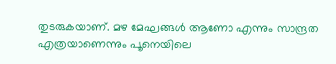തുടരുകയാണ്. മഴ മേഘങ്ങള്‍ ആണോ എന്നും സാന്ദ്രത എത്രയാണെന്നും പൂനെയിലെ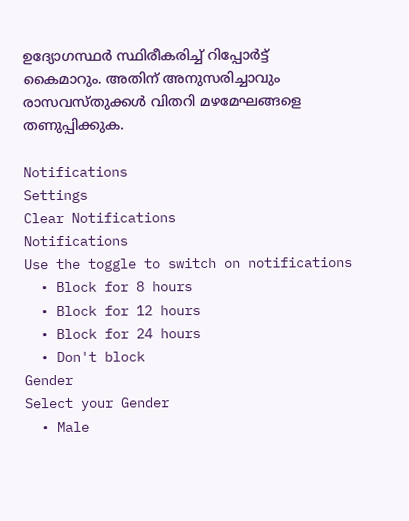ഉദ്യോഗസ്ഥര്‍ സ്ഥിരീകരിച്ച് റിപ്പോര്‍ട്ട് കൈമാറും. അതിന് അനുസരിച്ചാവും രാസവസ്തുക്കള്‍ വിതറി മഴമേഘങ്ങളെ തണുപ്പിക്കുക.

Notifications
Settings
Clear Notifications
Notifications
Use the toggle to switch on notifications
  • Block for 8 hours
  • Block for 12 hours
  • Block for 24 hours
  • Don't block
Gender
Select your Gender
  • Male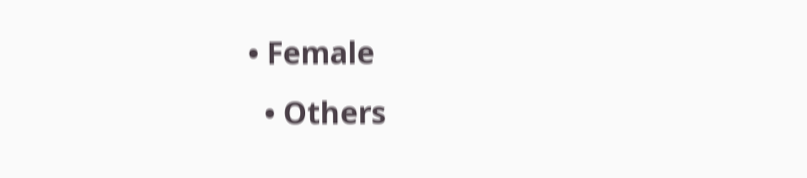• Female
  • Others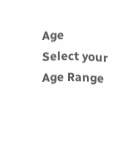Age
Select your Age Range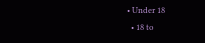• Under 18
  • 18 to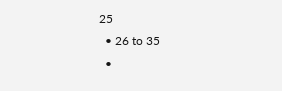25
  • 26 to 35
  •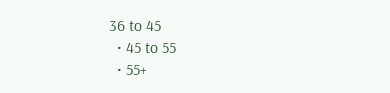36 to 45
  • 45 to 55
  • 55+